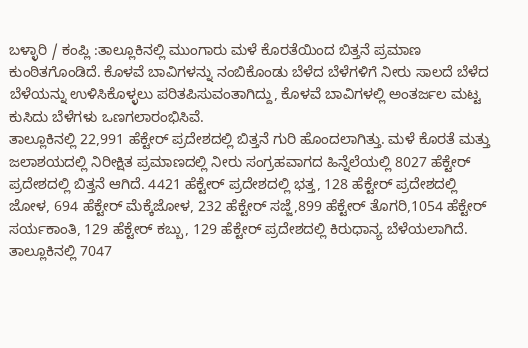ಬಳ್ಳಾರಿ / ಕಂಪ್ಲಿ :ತಾಲ್ಲೂಕಿನಲ್ಲಿ ಮುಂಗಾರು ಮಳೆ ಕೊರತೆಯಿಂದ ಬಿತ್ತನೆ ಪ್ರಮಾಣ ಕುಂಠಿತಗೊಂಡಿದೆ. ಕೊಳವೆ ಬಾವಿಗಳನ್ನು ನಂಬಿಕೊಂಡು ಬೆಳೆದ ಬೆಳೆಗಳಿಗೆ ನೀರು ಸಾಲದೆ ಬೆಳೆದ ಬೆಳೆಯನ್ನು ಉಳಿಸಿಕೊಳ್ಳಲು ಪರಿತಪಿಸುವಂತಾಗಿದ್ದು, ಕೊಳವೆ ಬಾವಿಗಳಲ್ಲಿ ಅಂತರ್ಜಲ ಮಟ್ಟ ಕುಸಿದು ಬೆಳೆಗಳು ಒಣಗಲಾರಂಭಿಸಿವೆ.
ತಾಲ್ಲೂಕಿನಲ್ಲಿ 22,991 ಹೆಕ್ಟೇರ್ ಪ್ರದೇಶದಲ್ಲಿ ಬಿತ್ತನೆ ಗುರಿ ಹೊಂದಲಾಗಿತ್ತು. ಮಳೆ ಕೊರತೆ ಮತ್ತು ಜಲಾಶಯದಲ್ಲಿ ನಿರೀಕ್ಷಿತ ಪ್ರಮಾಣದಲ್ಲಿ ನೀರು ಸಂಗ್ರಹವಾಗದ ಹಿನ್ನೆಲೆಯಲ್ಲಿ 8027 ಹೆಕ್ಟೇರ್ ಪ್ರದೇಶದಲ್ಲಿ ಬಿತ್ತನೆ ಆಗಿದೆ. 4421 ಹೆಕ್ಟೇರ್ ಪ್ರದೇಶದಲ್ಲಿ ಭತ್ತ, 128 ಹೆಕ್ಟೇರ್ ಪ್ರದೇಶದಲ್ಲಿ ಜೋಳ, 694 ಹೆಕ್ಟೇರ್ ಮೆಕ್ಕೆಜೋಳ, 232 ಹೆಕ್ಟೇರ್ ಸಜ್ಜೆ,899 ಹೆಕ್ಟೇರ್ ತೊಗರಿ,1054 ಹೆಕ್ಟೇರ್ ಸರ್ಯಕಾಂತಿ, 129 ಹೆಕ್ಟೇರ್ ಕಬ್ಬು, 129 ಹೆಕ್ಟೇರ್ ಪ್ರದೇಶದಲ್ಲಿ ಕಿರುಧಾನ್ಯ ಬೆಳೆಯಲಾಗಿದೆ.
ತಾಲ್ಲೂಕಿನಲ್ಲಿ 7047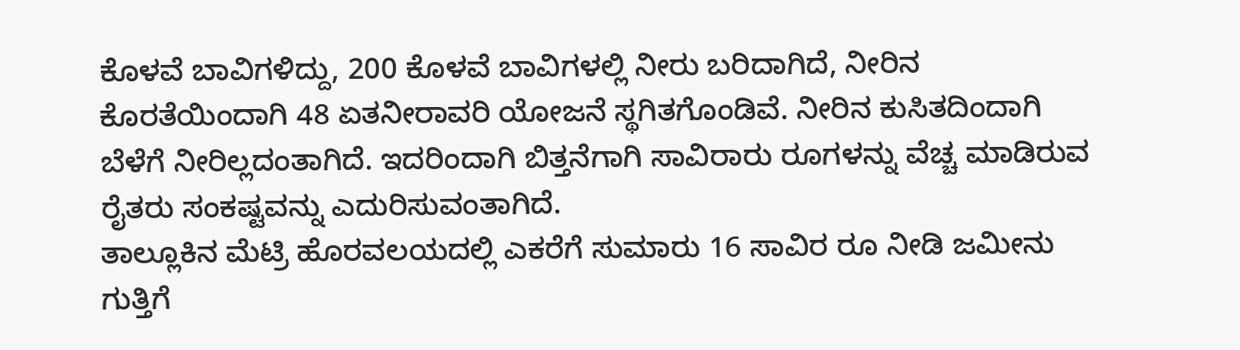ಕೊಳವೆ ಬಾವಿಗಳಿದ್ದು, 200 ಕೊಳವೆ ಬಾವಿಗಳಲ್ಲಿ ನೀರು ಬರಿದಾಗಿದೆ, ನೀರಿನ ಕೊರತೆಯಿಂದಾಗಿ 48 ಏತನೀರಾವರಿ ಯೋಜನೆ ಸ್ಥಗಿತಗೊಂಡಿವೆ. ನೀರಿನ ಕುಸಿತದಿಂದಾಗಿ ಬೆಳೆಗೆ ನೀರಿಲ್ಲದಂತಾಗಿದೆ. ಇದರಿಂದಾಗಿ ಬಿತ್ತನೆಗಾಗಿ ಸಾವಿರಾರು ರೂಗಳನ್ನು ವೆಚ್ಚ ಮಾಡಿರುವ ರೈತರು ಸಂಕಷ್ಟವನ್ನು ಎದುರಿಸುವಂತಾಗಿದೆ.
ತಾಲ್ಲೂಕಿನ ಮೆಟ್ರಿ ಹೊರವಲಯದಲ್ಲಿ ಎಕರೆಗೆ ಸುಮಾರು 16 ಸಾವಿರ ರೂ ನೀಡಿ ಜಮೀನು ಗುತ್ತಿಗೆ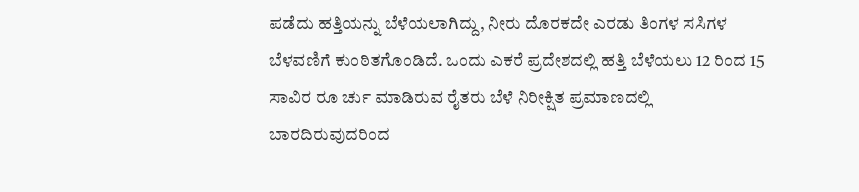ಪಡೆದು ಹತ್ತಿಯನ್ನು ಬೆಳೆಯಲಾಗಿದ್ದು, ನೀರು ದೊರಕದೇ ಎರಡು ತಿಂಗಳ ಸಸಿಗಳ ಬೆಳವಣಿಗೆ ಕುಂಠಿತಗೊಂಡಿದೆ. ಒಂದು ಎಕರೆ ಪ್ರದೇಶದಲ್ಲಿ ಹತ್ತಿ ಬೆಳೆಯಲು 12 ರಿಂದ 15 ಸಾವಿರ ರೂ ರ್ಚು ಮಾಡಿರುವ ರೈತರು ಬೆಳೆ ನಿರೀಕ್ಷಿತ ಪ್ರಮಾಣದಲ್ಲಿ ಬಾರದಿರುವುದರಿಂದ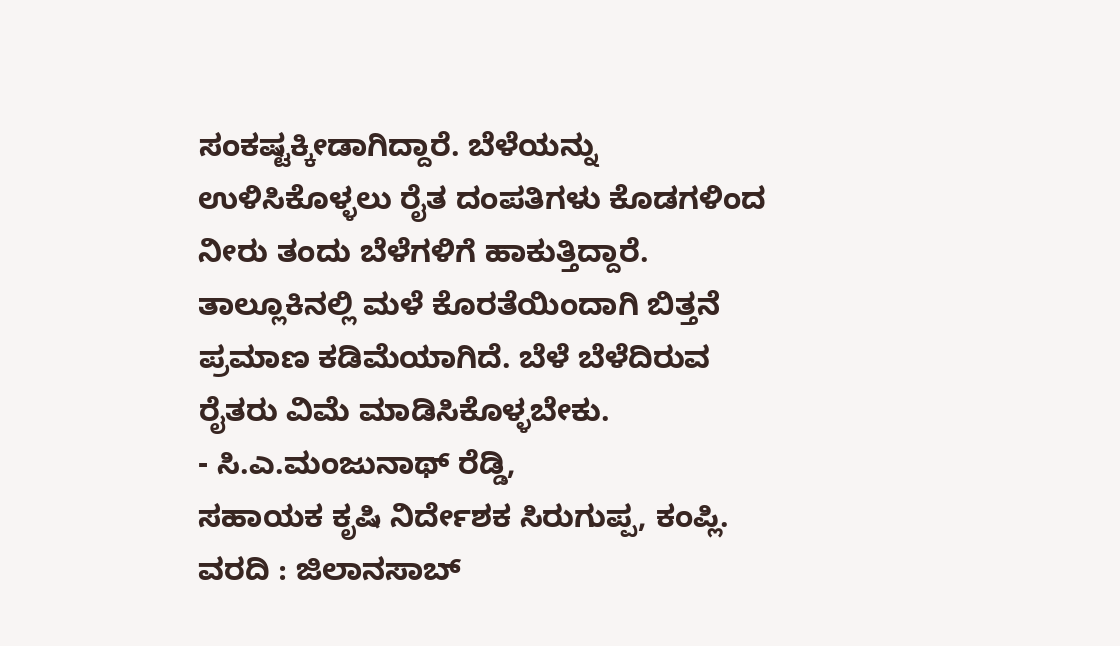ಸಂಕಷ್ಟಕ್ಕೀಡಾಗಿದ್ದಾರೆ. ಬೆಳೆಯನ್ನು ಉಳಿಸಿಕೊಳ್ಳಲು ರೈತ ದಂಪತಿಗಳು ಕೊಡಗಳಿಂದ ನೀರು ತಂದು ಬೆಳೆಗಳಿಗೆ ಹಾಕುತ್ತಿದ್ದಾರೆ.
ತಾಲ್ಲೂಕಿನಲ್ಲಿ ಮಳೆ ಕೊರತೆಯಿಂದಾಗಿ ಬಿತ್ತನೆ ಪ್ರಮಾಣ ಕಡಿಮೆಯಾಗಿದೆ. ಬೆಳೆ ಬೆಳೆದಿರುವ ರೈತರು ವಿಮೆ ಮಾಡಿಸಿಕೊಳ್ಳಬೇಕು.
- ಸಿ.ಎ.ಮಂಜುನಾಥ್ ರೆಡ್ಡಿ,
ಸಹಾಯಕ ಕೃಷಿ ನಿರ್ದೇಶಕ ಸಿರುಗುಪ್ಪ, ಕಂಪ್ಲಿ.
ವರದಿ : ಜಿಲಾನಸಾಬ್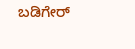ಬಡಿಗೇರ್